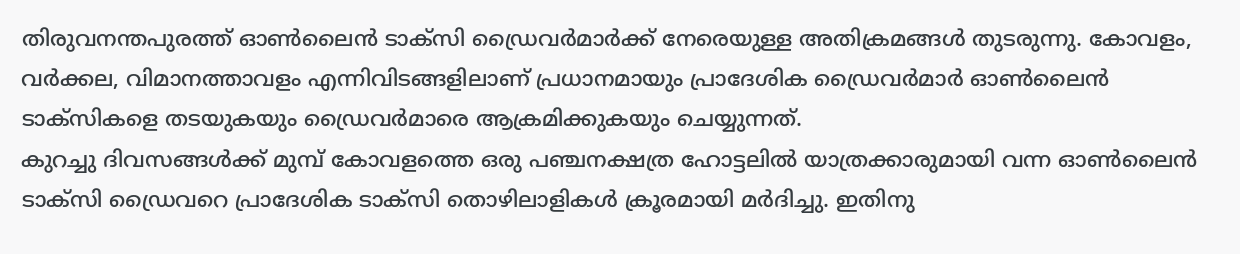തിരുവനന്തപുരത്ത് ഓൺലൈൻ ടാക്സി ഡ്രൈവർമാർക്ക് നേരെയുള്ള അതിക്രമങ്ങൾ തുടരുന്നു. കോവളം, വർക്കല, വിമാനത്താവളം എന്നിവിടങ്ങളിലാണ് പ്രധാനമായും പ്രാദേശിക ഡ്രൈവർമാർ ഓൺലൈൻ ടാക്സികളെ തടയുകയും ഡ്രൈവർമാരെ ആക്രമിക്കുകയും ചെയ്യുന്നത്.
കുറച്ചു ദിവസങ്ങൾക്ക് മുമ്പ് കോവളത്തെ ഒരു പഞ്ചനക്ഷത്ര ഹോട്ടലിൽ യാത്രക്കാരുമായി വന്ന ഓൺലൈൻ ടാക്സി ഡ്രൈവറെ പ്രാദേശിക ടാക്സി തൊഴിലാളികൾ ക്രൂരമായി മർദിച്ചു. ഇതിനു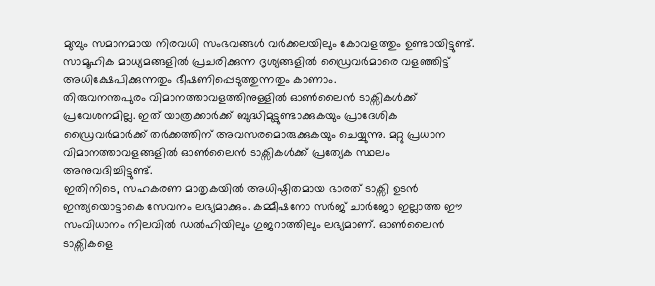മുമ്പും സമാനമായ നിരവധി സംഭവങ്ങൾ വർക്കലയിലും കോവളത്തും ഉണ്ടായിട്ടുണ്ട്. സാമൂഹിക മാധ്യമങ്ങളിൽ പ്രചരിക്കുന്ന ദൃശ്യങ്ങളിൽ ഡ്രൈവർമാരെ വളഞ്ഞിട്ട് അധിക്ഷേപിക്കുന്നതും ഭീഷണിപ്പെടുത്തുന്നതും കാണാം.
തിരുവനന്തപുരം വിമാനത്താവളത്തിനുള്ളിൽ ഓൺലൈൻ ടാക്സികൾക്ക് പ്രവേശനമില്ല. ഇത് യാത്രക്കാർക്ക് ബുദ്ധിമുട്ടുണ്ടാക്കുകയും പ്രാദേശിക ഡ്രൈവർമാർക്ക് തർക്കത്തിന് അവസരമൊരുക്കുകയും ചെയ്യുന്നു. മറ്റു പ്രധാന വിമാനത്താവളങ്ങളിൽ ഓൺലൈൻ ടാക്സികൾക്ക് പ്രത്യേക സ്ഥലം അനുവദിച്ചിട്ടുണ്ട്.
ഇതിനിടെ, സഹകരണ മാതൃകയിൽ അധിഷ്ഠിതമായ ഭാരത് ടാക്സി ഉടൻ ഇന്ത്യയൊട്ടാകെ സേവനം ലഭ്യമാക്കും. കമ്മീഷനോ സർജ് ചാർജോ ഇല്ലാത്ത ഈ സംവിധാനം നിലവിൽ ഡൽഹിയിലും ഗുജറാത്തിലും ലഭ്യമാണ്. ഓൺലൈൻ ടാക്സികളെ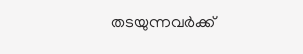തടയുന്നവർക്ക്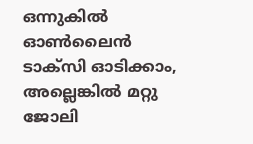ഒന്നുകിൽ ഓൺലൈൻ ടാക്സി ഓടിക്കാം, അല്ലെങ്കിൽ മറ്റു ജോലി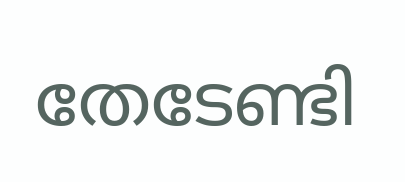തേടേണ്ടി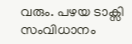വരും. പഴയ ടാക്സി സംവിധാനം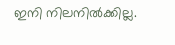ഇനി നിലനിൽക്കില്ല.